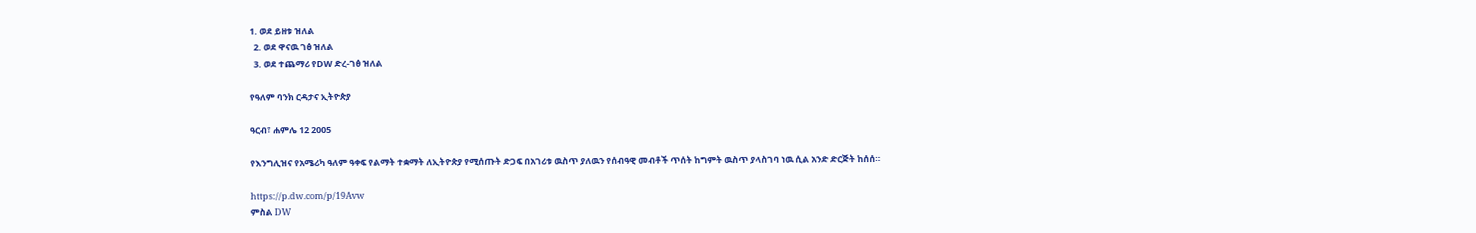1. ወደ ይዘቱ ዝለል
  2. ወደ ዋናዉ ገፅ ዝለል
  3. ወደ ተጨማሪ የDW ድረ-ገፅ ዝለል

የዓለም ባንክ ርዳታና ኢትዮጵያ

ዓርብ፣ ሐምሌ 12 2005

የእንግሊዝና የአሜሪካ ዓለም ዓቀፍ የልማት ተቋማት ለኢትዮጵያ የሚሰጡት ድጋፍ በአገሪቱ ዉስጥ ያለዉን የሰብዓዊ መብቶች ጥሰት ከግምት ዉስጥ ያላስገባ ነዉ ሲል አንድ ድርጅት ከሰሰ።

https://p.dw.com/p/19Avw
ምስል DW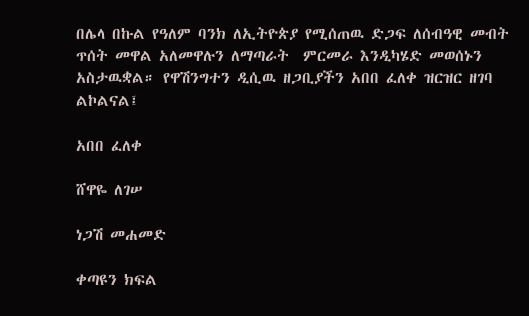በሌላ በኩል የዓለም ባንክ ለኢትዮጵያ የሚሰጠዉ ድጋፍ ለሰብዓዊ መብት ጥሰት መዋል አለመዋሉን ለማጣራት  ምርመራ እንዲካሄድ መወሰኑን አስታዉቋል። የዋሽንግተን ዲሲዉ ዘጋቢያችን አበበ ፈለቀ ዝርዝር ዘገባ ልኮልናል፤

አበበ ፈለቀ

ሸዋዬ ለገሠ

ነጋሽ መሐመድ

ቀጣዩን ክፍል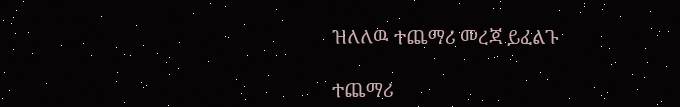ዝለለዉ ተጨማሪ መረጃ ይፈልጉ

ተጨማሪ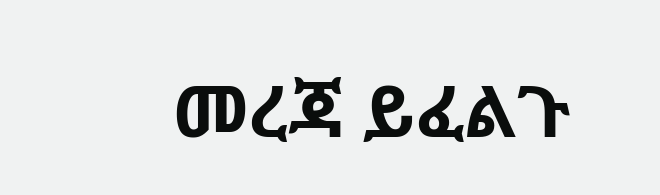መረጃ ይፈልጉ